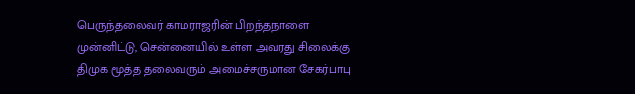பெருந்தலைவர் காமராஜரின் பிறந்தநாளை முன்னிட்டு, சென்னையில் உள்ள அவரது சிலைக்கு திமுக மூத்த தலைவரும் அமைச்சருமான சேகர்பாபு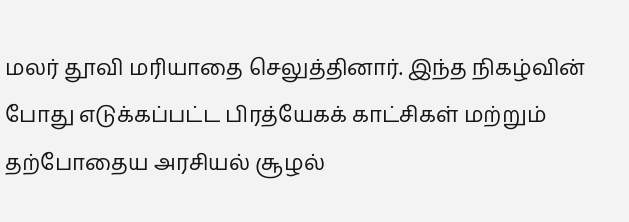மலர் தூவி மரியாதை செலுத்தினார். இந்த நிகழ்வின் போது எடுக்கப்பட்ட பிரத்யேகக் காட்சிகள் மற்றும் தற்போதைய அரசியல் சூழல்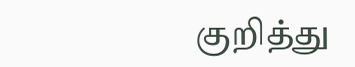குறித்து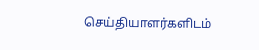செய்தியாளர்களிடம்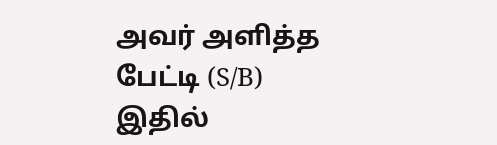அவர் அளித்த பேட்டி (S/B) இதில்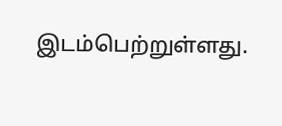இடம்பெற்றுள்ளது.